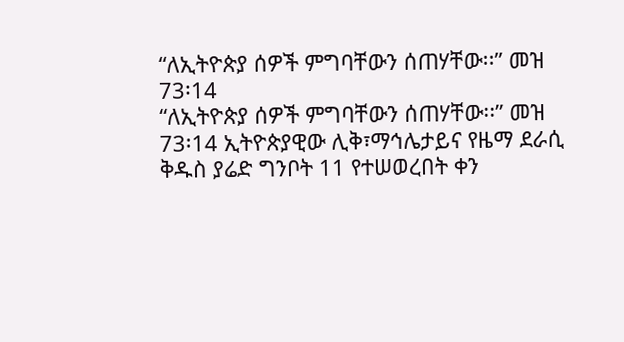“ለኢትዮጵያ ሰዎች ምግባቸውን ሰጠሃቸው፡፡” መዝ 73፡14
“ለኢትዮጵያ ሰዎች ምግባቸውን ሰጠሃቸው፡፡” መዝ 73፡14 ኢትዮጵያዊው ሊቅ፣ማኅሌታይና የዜማ ደራሲ ቅዱስ ያሬድ ግንቦት 11 የተሠወረበት ቀን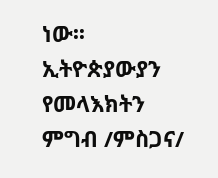ነው፡፡ ኢትዮጵያውያን የመላእክትን ምግብ /ምስጋና/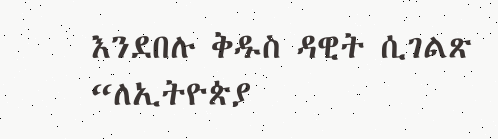እንደበሉ ቅዱስ ዳዊት ሲገልጽ “ለኢትዮጵያ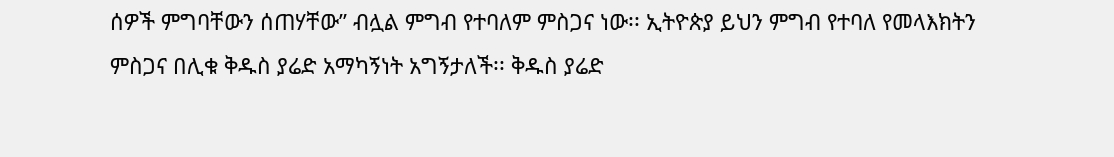ሰዎች ምግባቸውን ሰጠሃቸው” ብሏል ምግብ የተባለም ምስጋና ነው፡፡ ኢትዮጵያ ይህን ምግብ የተባለ የመላእክትን ምስጋና በሊቁ ቅዱስ ያሬድ አማካኝነት አግኝታለች፡፡ ቅዱስ ያሬድ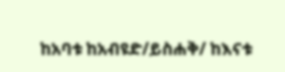ከአባቱ ከአብዩድ/ይስሐቅ/ ከእናቱ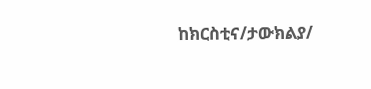ከክርስቲና/ታውክልያ/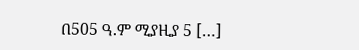በ505 ዓ.ም ሚያዚያ 5 […]